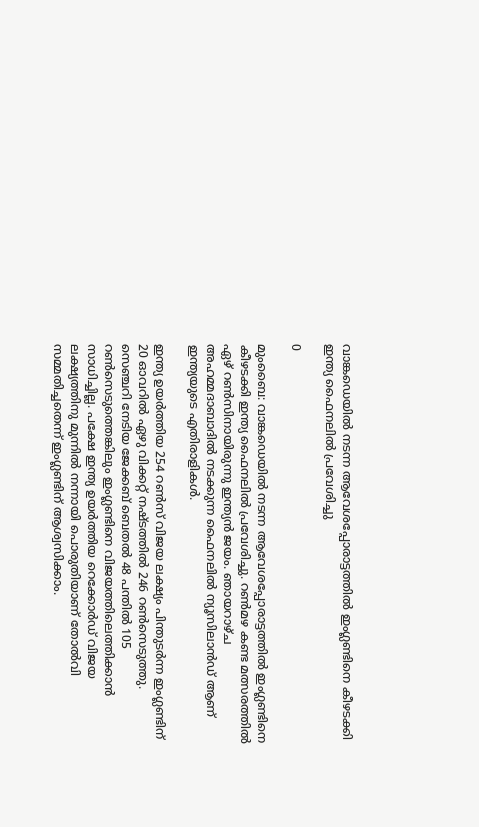വാങ്കഡെയില്‍ നടന്ന ആവേശപ്പോരാട്ടത്തില്‍ ഇംഗ്ലണ്ടിനെ കീഴടക്കി ഇന്ത്യ ഫൈനലില്‍ പ്രവേശിച്ചു

0

മുംബൈ: വാങ്കഡെയില്‍ നടന്ന ആവേശപ്പോരാട്ടത്തില്‍ ഇംഗ്ലണ്ടിനെ കീഴടക്കി ഇന്ത്യ ഫൈനലില്‍ പ്രവേശിച്ചു. റണ്‍മഴ കണ്ട മത്സരത്തില്‍ ഏഴ് റണ്‍സിനായിരുന്നു ഇന്ത്യന്‍ ജയം. ഞായറാഴ്ച അഹമ്മദാബാദില്‍ നടക്കുന്ന ഫൈനലില്‍ ന്യൂസിലാന്‍ഡ് ആണ് ഇന്ത്യയുടെ എതിരാളികള്‍.

ഇന്ത്യ ഉയർത്തിയ 254 റൺസ് വിജയ ലക്ഷ്യം പിന്തുടർന്ന ഇംഗ്ലണ്ടിന് 20 ഓവറിൽ ഏഴു വിക്കറ്റ് നഷ്ടത്തിൽ 246 റൺസെടുത്തു. സെഞ്ചറി നേടിയ ജേക്കബ് ബെതൽ 48 പന്തിൽ 105 റൺസെടുത്തെങ്കിലും ഇംഗ്ലണ്ടിനെ വിജയത്തിലെത്തിക്കാൻ സാധിച്ചില്ല. പക്ഷേ ഇന്ത്യ ഉയർത്തിയ റെക്കോർഡ് വിജയ ലക്ഷ്യത്തിനു മുന്നിൽ നന്നായി പൊരുതിയാണ് തോൽവി സമ്മതിച്ചതെന്ന് ഇംഗ്ലണ്ടിന് ആശ്വസിക്കാം.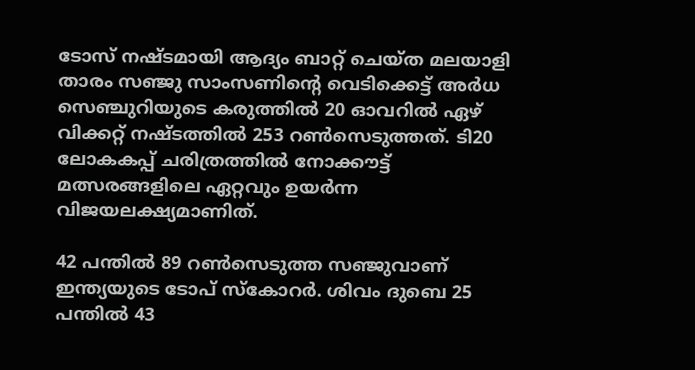ടോസ് നഷ്ടമായി ആദ്യം ബാറ്റ് ചെയ്ത മലയാളി താരം സഞ്ജു സാംസണിന്‍റെ വെടിക്കെട്ട് അര്‍ധ സെഞ്ചുറിയുടെ കരുത്തിൽ 20 ഓവറില്‍ ഏഴ് വിക്കറ്റ് നഷ്ടത്തില്‍ 253 റണ്‍സെടുത്തത്. ടി20 ലോകകപ്പ് ചരിത്രത്തില്‍ നോക്കൗട്ട് മത്സരങ്ങളിലെ ഏറ്റവും ഉയര്‍ന്ന വിജയലക്ഷ്യമാണിത്.

42 പന്തില്‍ 89 റണ്‍സെടുത്ത സഞ്ജുവാണ് ഇന്ത്യയുടെ ടോപ് സ്കോറര്‍. ശിവം ദുബെ 25 പന്തിൽ 43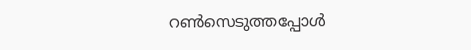റണ്‍സെടുത്തപ്പോള്‍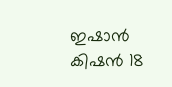ഇഷാന്‍ കിഷന്‍ 18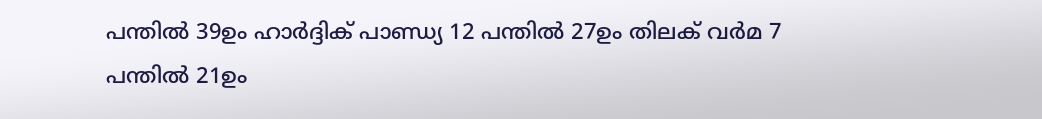പന്തില്‍ 39ഉം ഹാര്‍ദ്ദിക് പാണ്ഡ്യ 12 പന്തില്‍ 27ഉം തിലക് വര്‍മ 7 പന്തില്‍ 21ഉം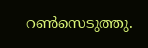റണ്‍സെടുത്തു.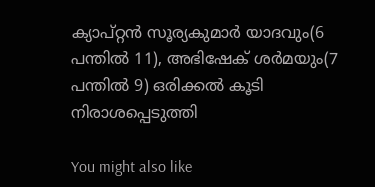ക്യാപ്റ്റൻ സൂര്യകുമാര്‍ യാദവും(6 പന്തില്‍ 11), അഭിഷേക് ശര്‍മയും(7 പന്തില്‍ 9) ഒരിക്കല്‍ കൂടി നിരാശപ്പെടുത്തി

You might also like